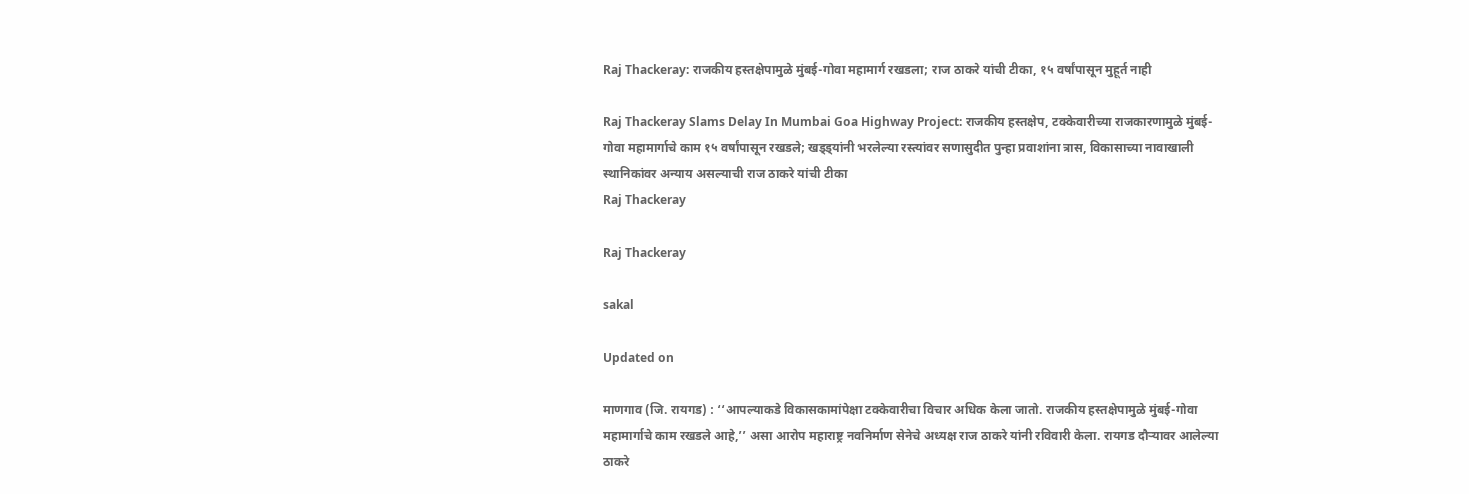Raj Thackeray: राजकीय हस्तक्षेपामुळे मुंबई-गोवा महामार्ग रखडला; राज ठाकरे यांची टीका, १५ वर्षांपासून मुहूर्त नाही

Raj Thackeray Slams Delay In Mumbai Goa Highway Project: राजकीय हस्तक्षेप, टक्केवारीच्या राजकारणामुळे मुंबई-गोवा महामार्गाचे काम १५ वर्षांपासून रखडले; खड्ड्यांनी भरलेल्या रस्त्यांवर सणासुदीत पुन्हा प्रवाशांना त्रास, विकासाच्या नावाखाली स्थानिकांवर अन्याय असल्याची राज ठाकरे यांची टीका
Raj Thackeray

Raj Thackeray

sakal

Updated on

माणगाव (जि. रायगड) : ‘‘आपल्याकडे विकासकामांपेक्षा टक्केवारीचा विचार अधिक केला जातो. राजकीय हस्तक्षेपामुळे मुंबई-गोवा महामार्गाचे काम रखडले आहे,’’ असा आरोप महाराष्ट्र नवनिर्माण सेनेचे अध्यक्ष राज ठाकरे यांनी रविवारी केला. रायगड दौऱ्यावर आलेल्या ठाकरे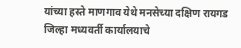यांच्या हस्ते माणगाव येथे मनसेच्या दक्षिण रायगड जिल्हा मध्यवर्ती कार्यालयाचे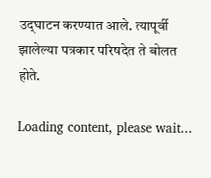उद्‍घाटन करण्यात आले. त्यापूर्वी झालेल्या पत्रकार परिषदेत ते बोलत होते.

Loading content, please wait...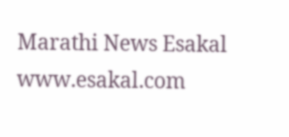Marathi News Esakal
www.esakal.com